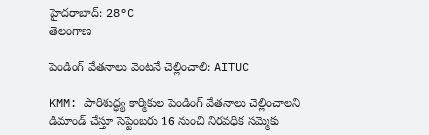హైదరాబాద్: 28°C
తెలంగాణ

పెండింగ్ వేతనాలు వెంటనే చెల్లించాలి: AITUC

KMM: పారిశుద్ధ్య కార్మికుల పెండింగ్‌ వేతనాలు చెల్లించాలని డిమాండ్‌ చేస్తూ సెప్టెంబరు 16 నుంచి నిరవధిక సమ్మెకు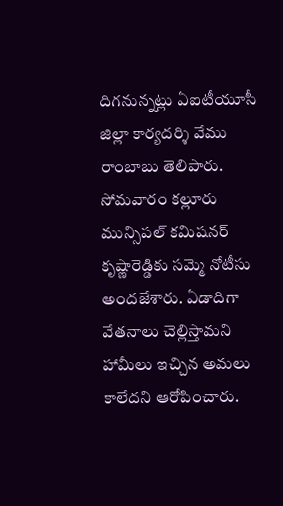దిగనున్నట్లు ఏఐటీయూసీ జిల్లా కార్యదర్శి వేము రాంబాబు తెలిపారు. సోమవారం కల్లూరు మున్సిపల్‌ కమిషనర్‌ కృష్ణారెడ్డి‌కు సమ్మె నోటీసు అందజేశారు. ఏడాదిగా వేతనాలు చెల్లిస్తామని హామీలు ఇచ్చిన అమలు కాలేదని ఆరోపించారు.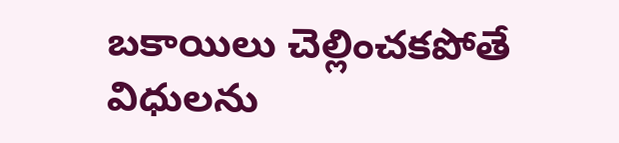బకాయిలు చెల్లించకపోతే విధులను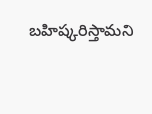బహిష్కరిస్తామని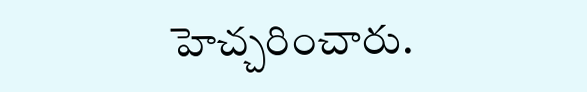హెచ్చరించారు.